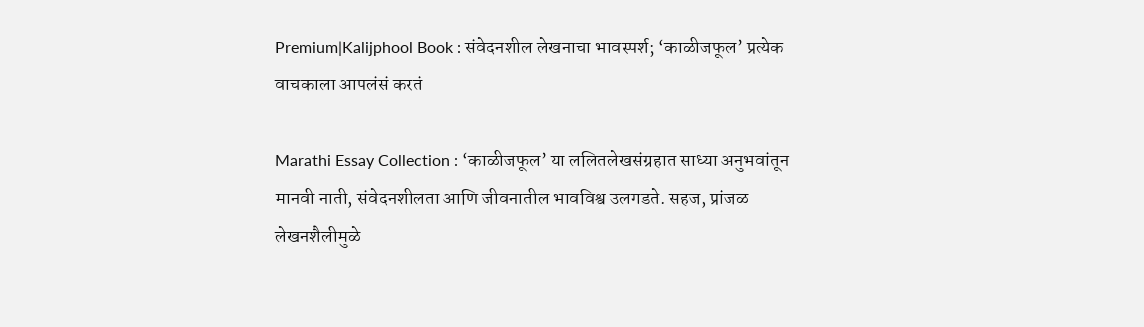Premium|Kalijphool Book : संवेदनशील लेखनाचा भावस्पर्श; ‘काळीजफूल’ प्रत्येक वाचकाला आपलंसं करतं

Marathi Essay Collection : ‘काळीजफूल’ या ललितलेखसंग्रहात साध्या अनुभवांतून मानवी नाती, संवेदनशीलता आणि जीवनातील भावविश्व उलगडते. सहज, प्रांजळ लेखनशैलीमुळे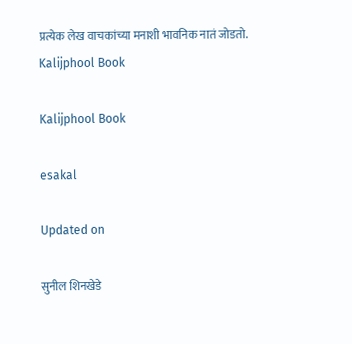प्रत्येक लेख वाचकांच्या मनाशी भावनिक नातं जोडतो.
Kalijphool Book

Kalijphool Book

esakal

Updated on

सुनील शिनखेडे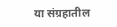या संग्रहातील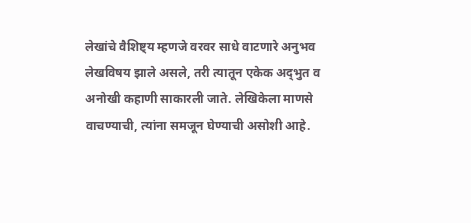लेखांचे वैशिष्ट्य म्हणजे वरवर साधे वाटणारे अनुभव लेखविषय झाले असले, तरी त्यातून एकेक अद्‍भुत व अनोखी कहाणी साकारली जाते. लेखिकेला माणसे वाचण्याची, त्यांना समजून घेण्याची असोशी आहे.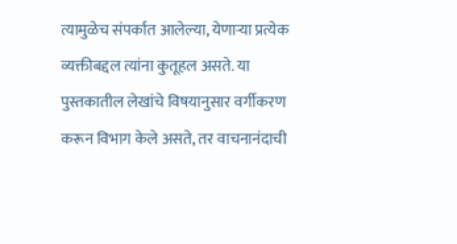त्यामुळेच संपर्कात आलेल्या, येणाऱ्या प्रत्येक व्यक्तीबद्दल त्यांना कुतूहल असते. या पुस्तकातील लेखांचे विषयानुसार वर्गीकरण करून विभाग केले असते, तर वाचनानंदाची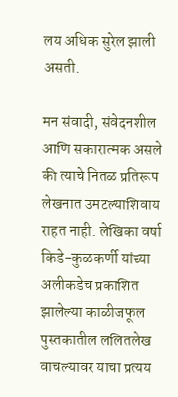लय अधिक सुरेल झाली असती.

मन संवादी, संवेदनशील आणि सकारात्मक असले की त्याचे नितळ प्रतिरूप लेखनात उमटल्याशिवाय राहत नाही. लेखिका वर्षा किडे-कुळकर्णी यांच्या अलीकडेच प्रकाशित झालेल्या काळीजफूल पुस्तकातील ललितलेख वाचल्यावर याचा प्रत्यय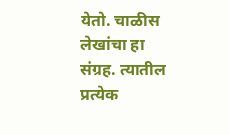येतो. चाळीस लेखांचा हा संग्रह. त्यातील प्रत्येक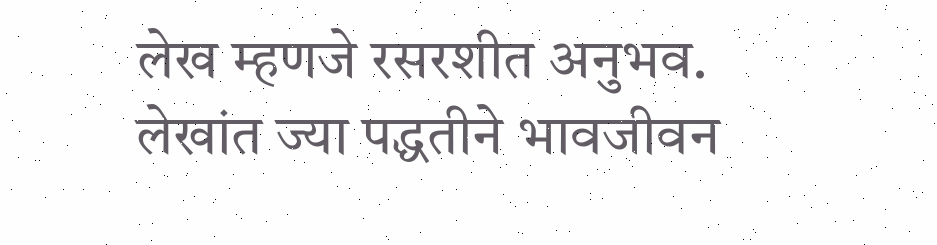लेख म्हणजे रसरशीत अनुभव. लेखांत ज्या पद्धतीने भावजीवन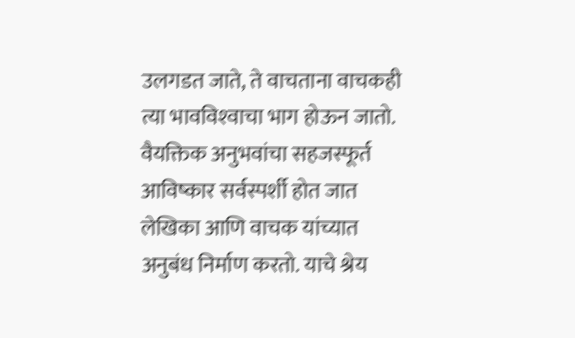उलगडत जाते, ते वाचताना वाचकही त्या भावविश्‍वाचा भाग होऊन जातो. वैयक्तिक अनुभवांचा सहजस्फूर्त आविष्कार सर्वस्पर्शी होत जात लेखिका आणि वाचक यांच्यात अनुबंध निर्माण करतो. याचे श्रेय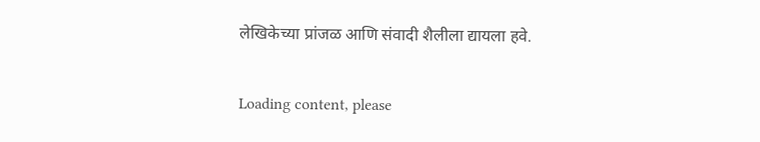लेखिकेच्या प्रांजळ आणि संवादी शैलीला द्यायला हवे.

Loading content, please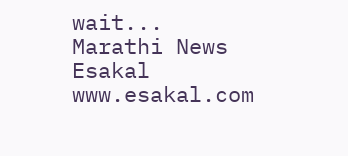wait...
Marathi News Esakal
www.esakal.com